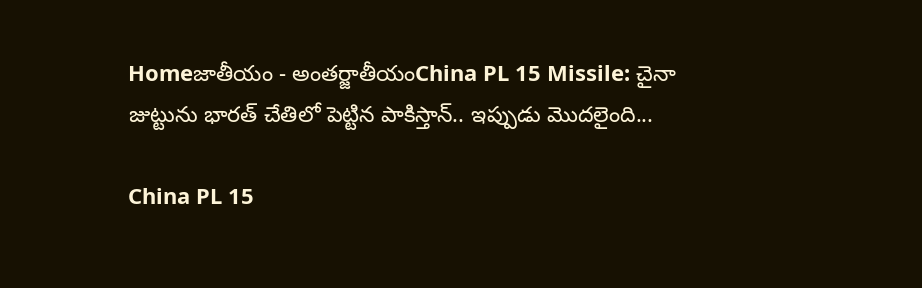Homeజాతీయం - అంతర్జాతీయంChina PL 15 Missile: చైనా జుట్టును భారత్ చేతిలో పెట్టిన పాకిస్తాన్.. ఇప్పుడు మొదలైంది...

China PL 15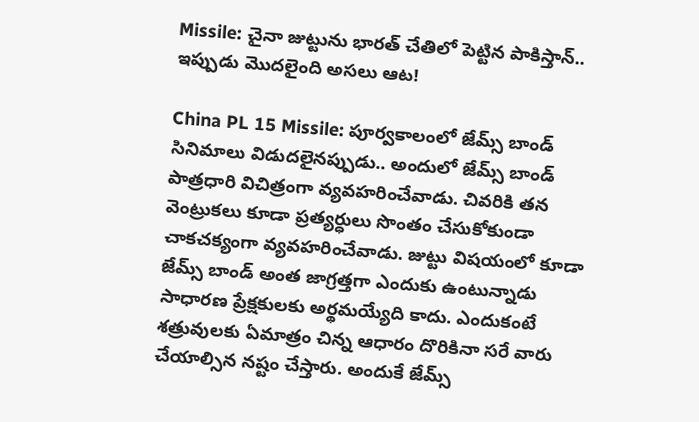Missile: చైనా జుట్టును భారత్ చేతిలో పెట్టిన పాకిస్తాన్.. ఇప్పుడు మొదలైంది అసలు ఆట!

China PL 15 Missile: పూర్వకాలంలో జేమ్స్ బాండ్ సినిమాలు విడుదలైనప్పుడు.. అందులో జేమ్స్ బాండ్ పాత్రధారి విచిత్రంగా వ్యవహరించేవాడు. చివరికి తన వెంట్రుకలు కూడా ప్రత్యర్ధులు సొంతం చేసుకోకుండా చాకచక్యంగా వ్యవహరించేవాడు. జుట్టు విషయంలో కూడా జేమ్స్ బాండ్ అంత జాగ్రత్తగా ఎందుకు ఉంటున్నాడు సాధారణ ప్రేక్షకులకు అర్థమయ్యేది కాదు. ఎందుకంటే శత్రువులకు ఏమాత్రం చిన్న ఆధారం దొరికినా సరే వారు చేయాల్సిన నష్టం చేస్తారు. అందుకే జేమ్స్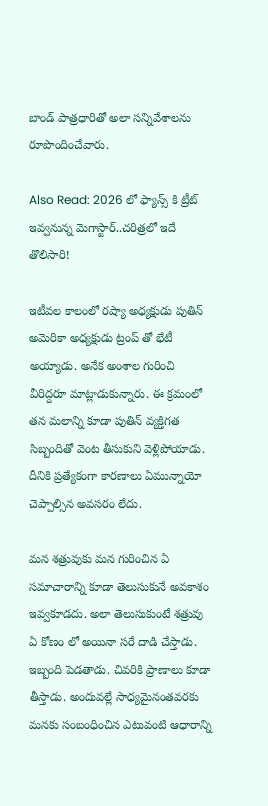బాండ్ పాత్రధారితో అలా సన్నివేశాలను రూపొందించేవారు.

Also Read: 2026 లో ఫ్యాన్స్ కి ట్రీట్ ఇవ్వనున్న మెగాస్టార్..చరిత్రలో ఇదే తొలిసారి!

ఇటీవల కాలంలో రష్యా అధ్యక్షుడు పుతిన్ అమెరికా అధ్యక్షుడు ట్రంప్ తో భేటీ అయ్యాడు. అనేక అంశాల గురించి వీరిద్దరూ మాట్లాడుకున్నారు. ఈ క్రమంలో తన మలాన్ని కూడా పుతిన్ వ్యక్తిగత సిబ్బందితో వెంట తీసుకుని వెళ్లిపోయాడు. దీనికి ప్రత్యేకంగా కారణాలు ఏమున్నాయో చెప్పాల్సిన అవసరం లేదు.

మన శత్రువుకు మన గురించిన ఏ సమాచారాన్ని కూడా తెలుసుకునే అవకాశం ఇవ్వకూడదు. అలా తెలుసుకుంటే శత్రువు ఏ కోణం లో అయినా సరే దాడి చేస్తాడు. ఇబ్బంది పెడతాడు. చివరికి ప్రాణాలు కూడా తీస్తాడు. అందువల్లే సాధ్యమైనంతవరకు మనకు సంబంధించిన ఎటువంటి ఆధారాన్ని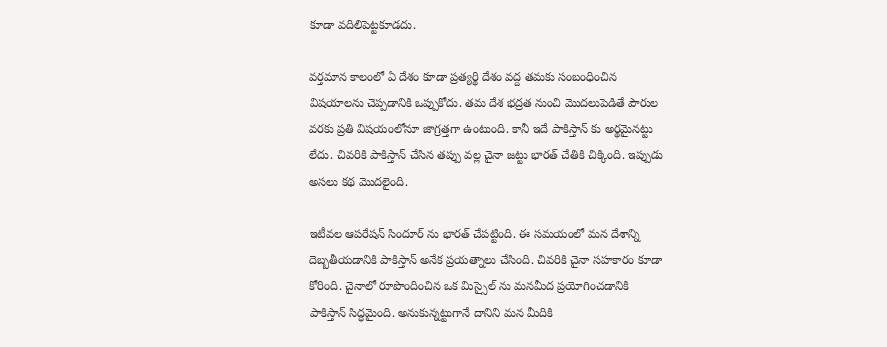కూడా వదిలిపెట్టకూడదు.

వర్తమాన కాలంలో ఏ దేశం కూడా ప్రత్యర్థి దేశం వద్ద తమకు సంబంధించిన విషయాలను చెప్పడానికి ఒప్పుకోదు. తమ దేశ భద్రత నుంచి మొదలుపెడితే పౌరుల వరకు ప్రతి విషయంలోనూ జాగ్రత్తగా ఉంటుంది. కానీ ఇదే పాకిస్తాన్ కు అర్థమైనట్టు లేదు. చివరికి పాకిస్తాన్ చేసిన తప్పు వల్ల చైనా జట్టు భారత్ చేతికి చిక్కింది. ఇప్పుడు అసలు కథ మొదలైంది.

ఇటీవల ఆపరేషన్ సిందూర్ ను భారత్ చేపట్టింది. ఈ సమయంలో మన దేశాన్ని దెబ్బతీయడానికి పాకిస్తాన్ అనేక ప్రయత్నాలు చేసింది. చివరికి చైనా సహకారం కూడా కోరింది. చైనాలో రూపొందించిన ఒక మిస్సైల్ ను మనమీద ప్రయోగించడానికి పాకిస్తాన్ సిద్ధమైంది. అనుకున్నట్టుగానే దానిని మన మీదికి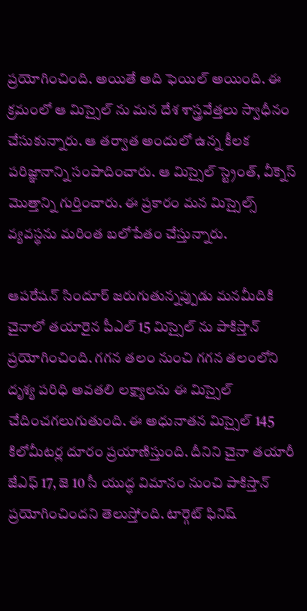ప్రయోగించింది. అయితే అది ఫెయిల్ అయింది. ఈ క్రమంలో ఆ మిస్సైల్ ను మన దేశ శాస్త్రవేత్తలు స్వాధీనం చేసుకున్నారు. ఆ తర్వాత అందులో ఉన్న కీలక పరిజ్ఞానాన్ని సంపాదించారు. ఆ మిస్సైల్ స్ట్రెంత్, వీక్నెస్ మొత్తాన్ని గుర్తించారు. ఈ ప్రకారం మన మిస్సైల్స్ వ్యవస్థను మరింత బలోపేతం చేస్తున్నారు.

ఆపరేషన్ సిందూర్ జరుగుతున్నప్పుడు మనమీదికి చైనాలో తయారైన పీఎల్ 15 మిస్సైల్ ను పాకిస్తాన్ ప్రయోగించింది. గగన తలం నుంచి గగన తలంలోని దృశ్య పరిధి అవతలి లక్ష్యాలను ఈ మిస్సైల్ చేదించగలుగుతుంది. ఈ అధునాతన మిస్సైల్ 145 కిలోమీటర్ల దూరం ప్రయాణిస్తుంది. దీనిని చైనా తయారీ జేఎఫ్ 17, జె 10 సీ యుద్ధ విమానం నుంచి పాకిస్తాన్ ప్రయోగించిందని తెలుస్తోంది. టార్గెట్ ఫినిష్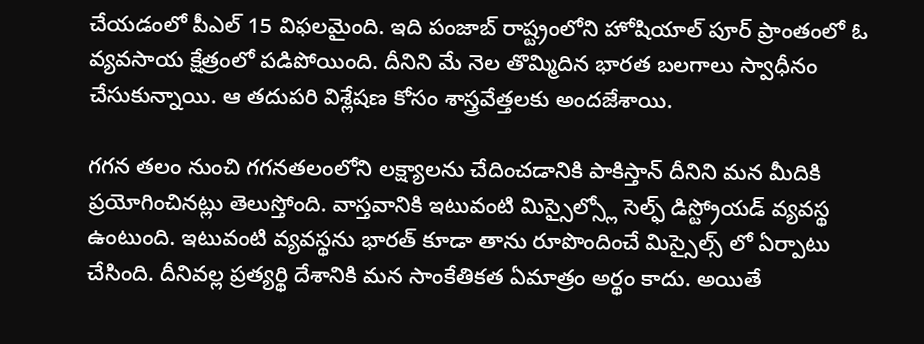చేయడంలో పీఎల్ 15 విఫలమైంది. ఇది పంజాబ్ రాష్ట్రంలోని హోషియాల్ పూర్ ప్రాంతంలో ఓ వ్యవసాయ క్షేత్రంలో పడిపోయింది. దీనిని మే నెల తొమ్మిదిన భారత బలగాలు స్వాధీనం చేసుకున్నాయి. ఆ తదుపరి విశ్లేషణ కోసం శాస్త్రవేత్తలకు అందజేశాయి.

గగన తలం నుంచి గగనతలంలోని లక్ష్యాలను చేదించడానికి పాకిస్తాన్ దీనిని మన మీదికి ప్రయోగించినట్లు తెలుస్తోంది. వాస్తవానికి ఇటువంటి మిస్సైల్స్లో సెల్ఫ్ డిస్ట్రోయడ్ వ్యవస్థ ఉంటుంది. ఇటువంటి వ్యవస్థను భారత్ కూడా తాను రూపొందించే మిస్సైల్స్ లో ఏర్పాటు చేసింది. దీనివల్ల ప్రత్యర్థి దేశానికి మన సాంకేతికత ఏమాత్రం అర్థం కాదు. అయితే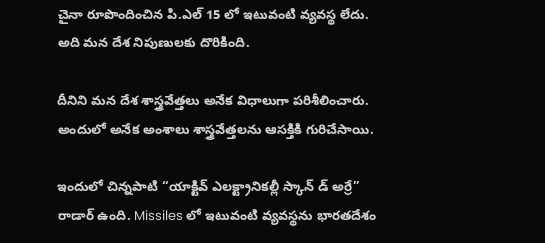చైనా రూపొందించిన పి.ఎల్ 15 లో ఇటువంటి వ్యవస్థ లేదు. అది మన దేశ నిపుణులకు దొరికింది.

దీనిని మన దేశ శాస్త్రవేత్తలు అనేక విధాలుగా పరిశీలించారు. అందులో అనేక అంశాలు శాస్త్రవేత్తలను ఆసక్తికి గురిచేసాయి.

ఇందులో చిన్నపాటి “యాక్టివ్ ఎలక్ట్రానికల్లీ స్కాన్ డ్ అర్రే” రాడార్ ఉంది. Missiles లో ఇటువంటి వ్యవస్థను భారతదేశం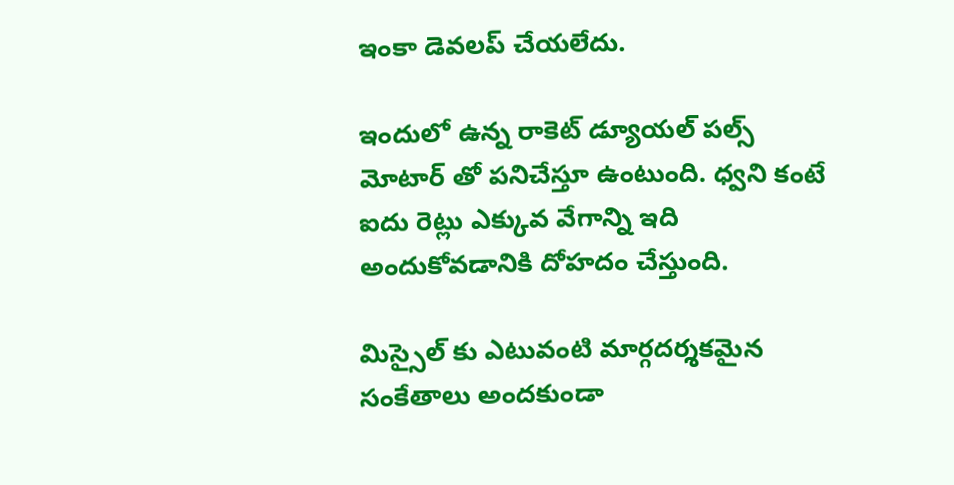ఇంకా డెవలప్ చేయలేదు.

ఇందులో ఉన్న రాకెట్ డ్యూయల్ పల్స్ మోటార్ తో పనిచేస్తూ ఉంటుంది. ధ్వని కంటే ఐదు రెట్లు ఎక్కువ వేగాన్ని ఇది అందుకోవడానికి దోహదం చేస్తుంది.

మిస్సైల్ కు ఎటువంటి మార్గదర్శకమైన సంకేతాలు అందకుండా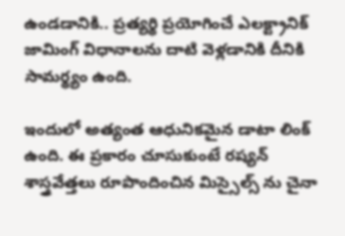ఉండడానికి.. ప్రత్యర్థి ప్రయోగించే ఎలక్ట్రానిక్ జామింగ్ విధానాలను దాటి వెళ్లడానికి దీనికి సామర్థ్యం ఉంది.

ఇందులో అత్యంత ఆధునికమైన డాటా లింక్ ఉంది. ఈ ప్రకారం చూసుకుంటే రష్యన్ శాస్త్రవేత్తలు రూపొందించిన మిస్సైల్స్ ను చైనా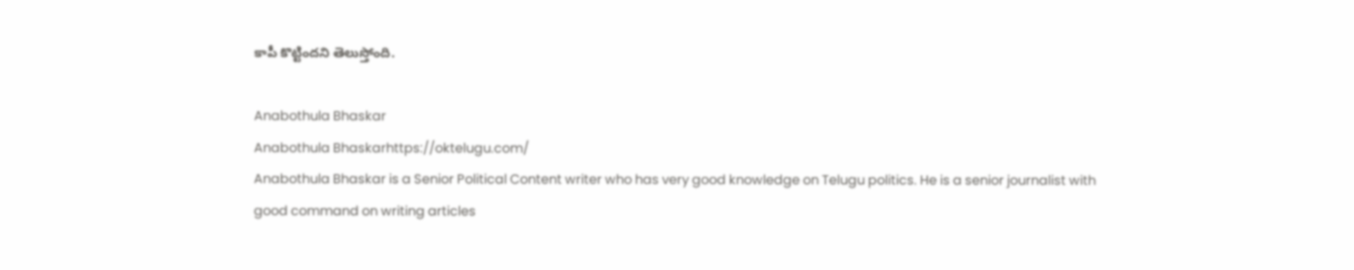కాపీ కొట్టిందని తెలుస్తోంది.

Anabothula Bhaskar
Anabothula Bhaskarhttps://oktelugu.com/
Anabothula Bhaskar is a Senior Political Content writer who has very good knowledge on Telugu politics. He is a senior journalist with good command on writing articles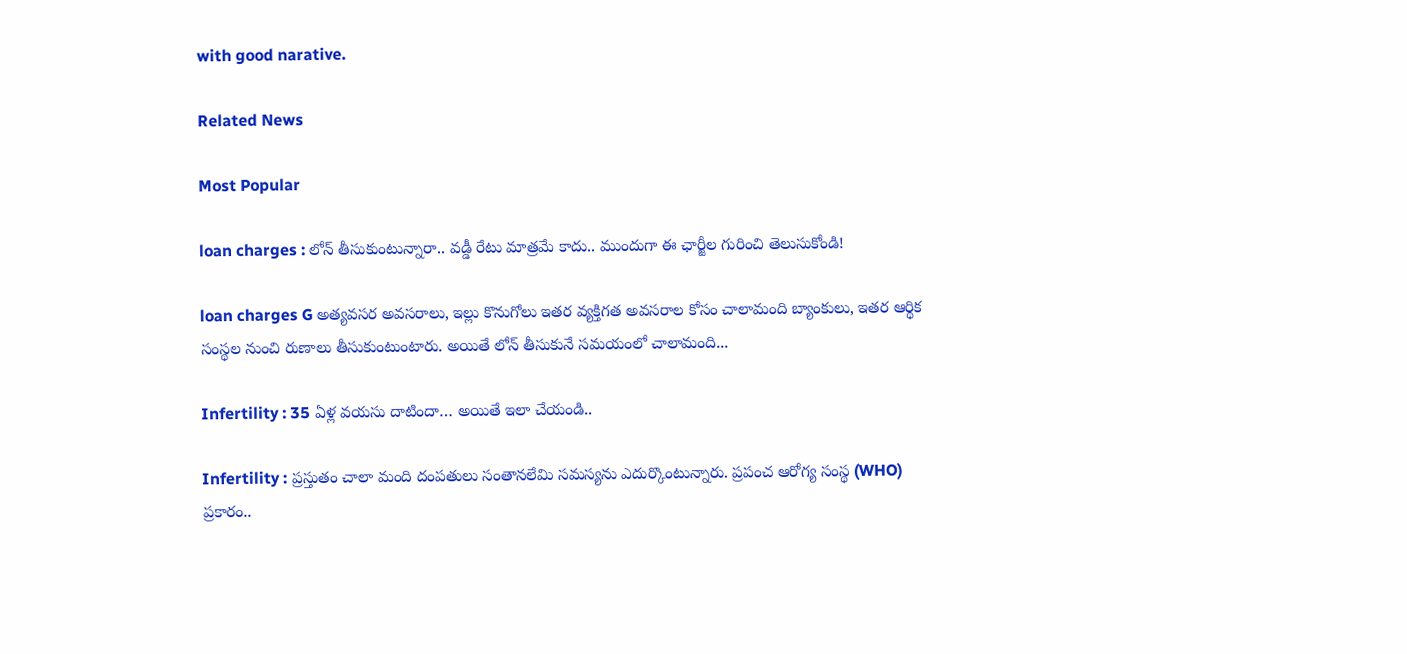with good narative.

Related News

Most Popular

loan charges : లోన్ తీసుకుంటున్నారా.. వడ్డీ రేటు మాత్రమే కాదు.. ముందుగా ఈ ఛార్జీల గురించి తెలుసుకోండి!

loan charges G అత్యవసర అవసరాలు, ఇల్లు కొనుగోలు ఇతర వ్యక్తిగత అవసరాల కోసం చాలామంది బ్యాంకులు, ఇతర ఆర్థిక సంస్థల నుంచి రుణాలు తీసుకుంటుంటారు. అయితే లోన్ తీసుకునే సమయంలో చాలామంది...

Infertility : 35 ఏళ్ల వయసు దాటిందా… అయితే ఇలా చేయండి..

Infertility : ప్రస్తుతం చాలా మంది దంపతులు సంతానలేమి సమస్యను ఎదుర్కొంటున్నారు. ప్రపంచ ఆరోగ్య సంస్థ (WHO) ప్రకారం..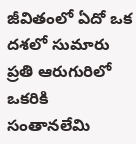జీవితంలో ఏదో ఒక దశలో సుమారు ప్రతి ఆరుగురిలో ఒకరికి సంతానలేమి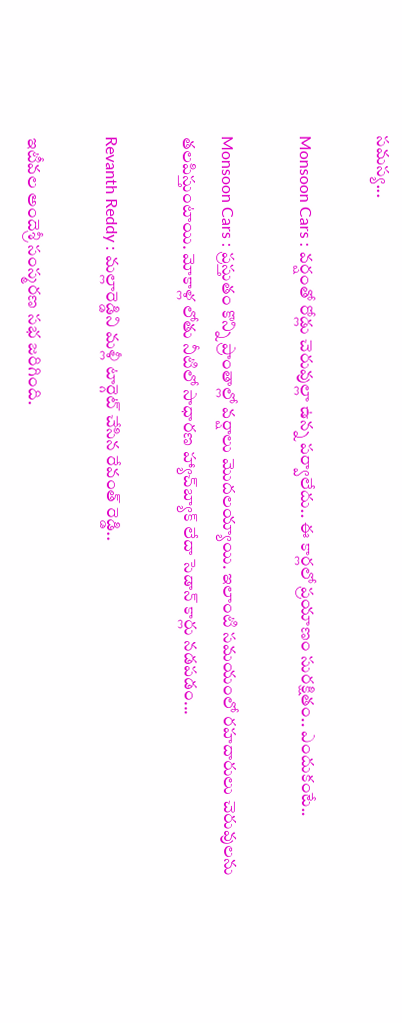సమస్య...

Monsoon Cars : వర్షంతో రోడ్లు చెరువుల్లా ఉన్న పర్వాలేదు.. ఈ కార్లలో ప్రయాణం సురక్షితం.. ఎందుకంటే..

Monsoon Cars : ప్రస్తుతం కొన్ని ప్రాంతాల్లో వర్షాలు మొదలయ్యాయి. ఇలాంటి సమయంలో రహదారులు చెరువులను తలపిస్తుంటాయి. మోకాళ్ల లోతు నీటిలో సాధారణ హ్యాచ్‌బ్యాక్ లేదా సెడాన్ కార్లు నడపడం...

Revanth Reddy : మల్లారెడ్డిని మళ్లీ టార్గెట్ చేసిన రేవంత్ రెడ్డి..

ఇటీవల అందెశ్రీ సంస్మరణ సభ జరిగింది.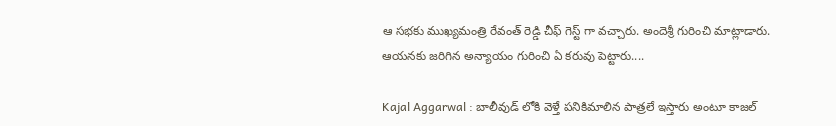ఆ సభకు ముఖ్యమంత్రి రేవంత్ రెడ్డి చీఫ్ గెస్ట్ గా వచ్చారు. అందెశ్రీ గురించి మాట్లాడారు. ఆయనకు జరిగిన అన్యాయం గురించి ఏ కరువు పెట్టారు....

Kajal Aggarwal : బాలీవుడ్ లోకి వెళ్తే పనికిమాలిన పాత్రలే ఇస్తారు అంటూ కాజల్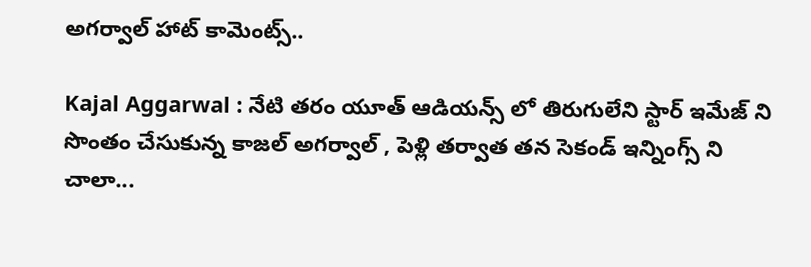అగర్వాల్ హాట్ కామెంట్స్..

Kajal Aggarwal : నేటి తరం యూత్ ఆడియన్స్ లో తిరుగులేని స్టార్ ఇమేజ్ ని సొంతం చేసుకున్న కాజల్ అగర్వాల్ , పెళ్లి తర్వాత తన సెకండ్ ఇన్నింగ్స్ ని చాలా...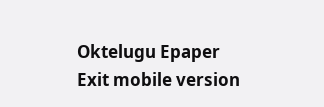Oktelugu Epaper
Exit mobile version